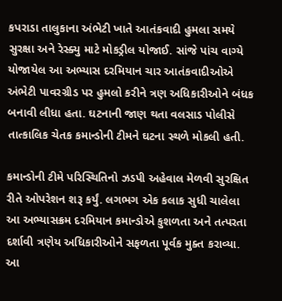કપરાડા તાલુકાના અંભેટી ખાતે આતંકવાદી હુમલા સમયે સુરક્ષા અને રેસ્ક્યુ માટે મોકડ્રીલ યોજાઈ. સાંજે પાંચ વાગ્યે યોજાયેલ આ અભ્યાસ દરમિયાન ચાર આતંકવાદીઓએ અંભેટી પાવરગ્રીડ પર હુમલો કરીને ત્રણ અધિકારીઓને બંધક બનાવી લીધા હતા. ઘટનાની જાણ થતા વલસાડ પોલીસે તાત્કાલિક ચેતક કમાન્ડોની ટીમને ઘટના સ્થળે મોકલી હતી.

કમાન્ડોની ટીમે પરિસ્થિતિનો ઝડપી અહેવાલ મેળવી સુરક્ષિત રીતે ઓપરેશન શરૂ કર્યું. લગભગ એક કલાક સુધી ચાલેલા આ અભ્યાસક્રમ દરમિયાન કમાન્ડોએ કુશળતા અને તત્પરતા દર્શાવી ત્રણેય અધિકારીઓને સફળતા પૂર્વક મુક્ત કરાવ્યા. આ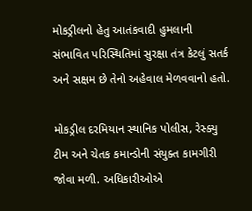મોકડ્રીલનો હેતુ આતંકવાદી હુમલાની સંભાવિત પરિસ્થિતિમાં સુરક્ષા તંત્ર કેટલું સતર્ક અને સક્ષમ છે તેનો અહેવાલ મેળવવાનો હતો.

મોકડ્રીલ દરમિયાન સ્થાનિક પોલીસ, રેસ્ક્યુ ટીમ અને ચેતક કમાન્ડોની સંયુક્ત કામગીરી જોવા મળી. અધિકારીઓએ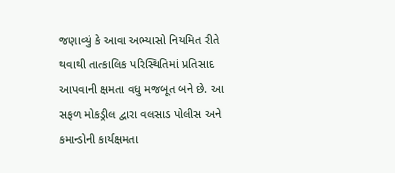જણાવ્યું કે આવા અભ્યાસો નિયમિત રીતે થવાથી તાત્કાલિક પરિસ્થિતિમાં પ્રતિસાદ આપવાની ક્ષમતા વધુ મજબૂત બને છે. આ સફળ મોકડ્રીલ દ્વારા વલસાડ પોલીસ અને કમાન્ડોની કાર્યક્ષમતા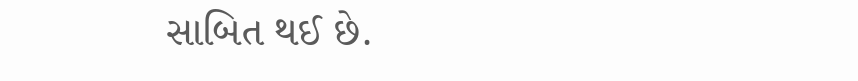સાબિત થઈ છે.